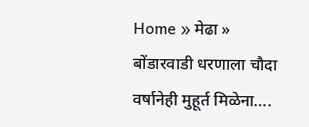Home » मेढा » बोंडारवाडी धरणाला चौदा वर्षानेही मुहूर्त मिळेना….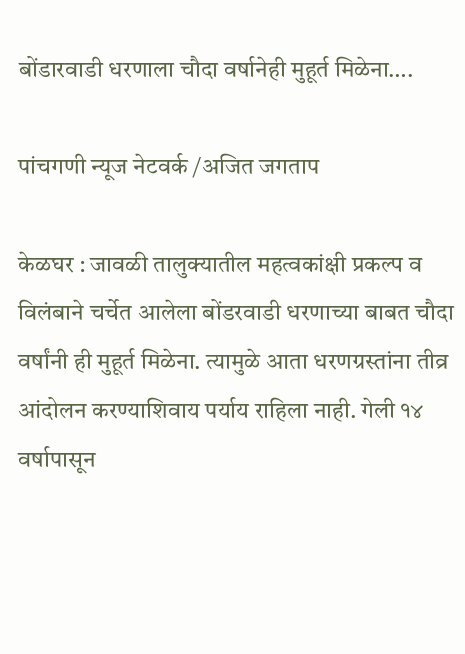बोंडारवाडी धरणाला चौदा वर्षानेही मुहूर्त मिळेना….

पांचगणी न्यूज नेटवर्क /अजित जगताप

केळघर : जावळी तालुक्यातील महत्वकांक्षी प्रकल्प व विलंबाने चर्चेत आलेला बोंडरवाडी धरणाच्या बाबत चौदा वर्षांनी ही मुहूर्त मिळेना. त्यामुळे आता धरणग्रस्तांना तीव्र आंदोलन करण्याशिवाय पर्याय राहिला नाही. गेली १४ वर्षापासून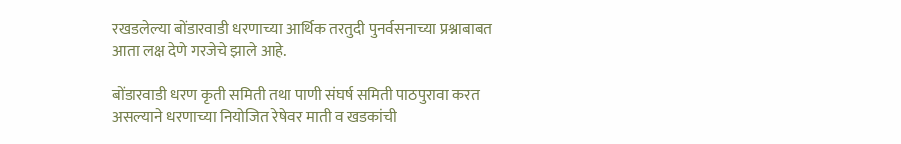रखडलेल्या बोंडारवाडी धरणाच्या आर्थिक तरतुदी पुनर्वसनाच्या प्रश्नाबाबत आता लक्ष देणे गरजेचे झाले आहे.

बोंडारवाडी धरण कृती समिती तथा पाणी संघर्ष समिती पाठपुरावा करत असल्याने धरणाच्या नियोजित रेषेवर माती व खडकांची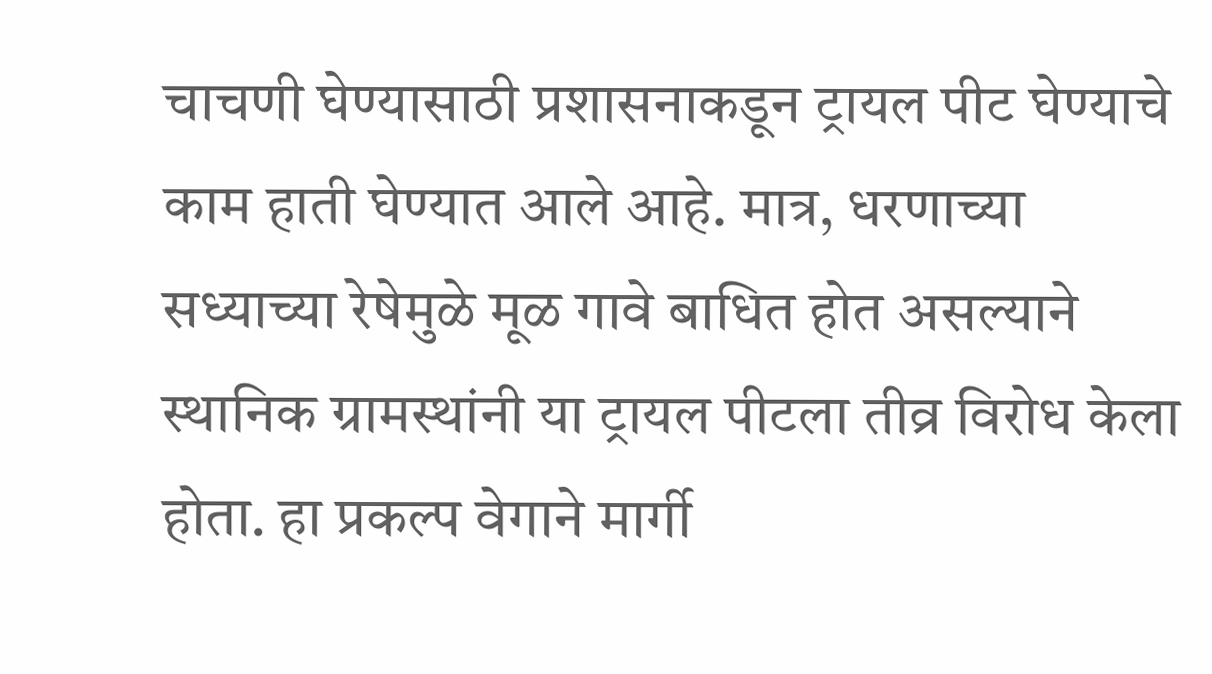चाचणी घेण्यासाठी प्रशासनाकडून ट्रायल पीट घेण्याचे काम हाती घेण्यात आले आहे. मात्र, धरणाच्या सध्याच्या रेषेमुळे मूळ गावे बाधित होत असल्याने स्थानिक ग्रामस्थांनी या ट्रायल पीटला तीव्र विरोध केला होता. हा प्रकल्प वेगाने मार्गी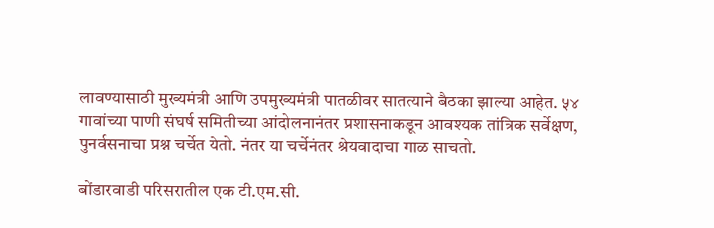लावण्यासाठी मुख्यमंत्री आणि उपमुख्यमंत्री पातळीवर सातत्याने बैठका झाल्या आहेत. ५४ गावांच्या पाणी संघर्ष समितीच्या आंदोलनानंतर प्रशासनाकडून आवश्यक तांत्रिक सर्वेक्षण, पुनर्वसनाचा प्रश्न चर्चेत येतो. नंतर या चर्चेनंतर श्रेयवादाचा गाळ साचतो.

बोंडारवाडी परिसरातील एक टी.एम.सी.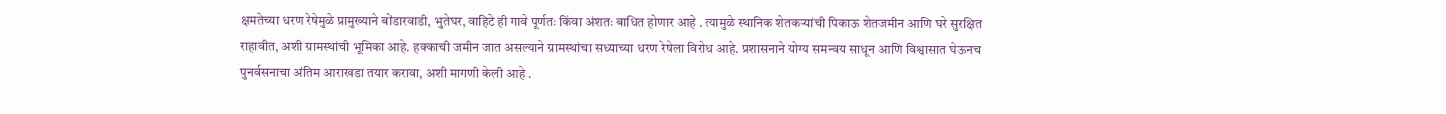क्षमतेच्या धरण रेषेमुळे प्रामुख्याने बोंडारवाडी, भुतेघर, वाहिटे ही गावे पूर्णतः किंवा अंशतः बाधित होणार आहे . त्यामुळे स्थानिक शेतकऱ्यांची पिकाऊ शेतजमीन आणि घरे सुरक्षित राहावीत, अशी ग्रामस्थांची भूमिका आहे. हक्काची जमीन जात असल्याने ग्रामस्थांचा सध्याच्या धरण रेषेला विरोध आहे. प्रशासनाने योग्य समन्वय साधून आणि विश्वासात घेऊनच पुनर्वसनाचा अंतिम आराखडा तयार करावा, अशी मागणी केली आहे .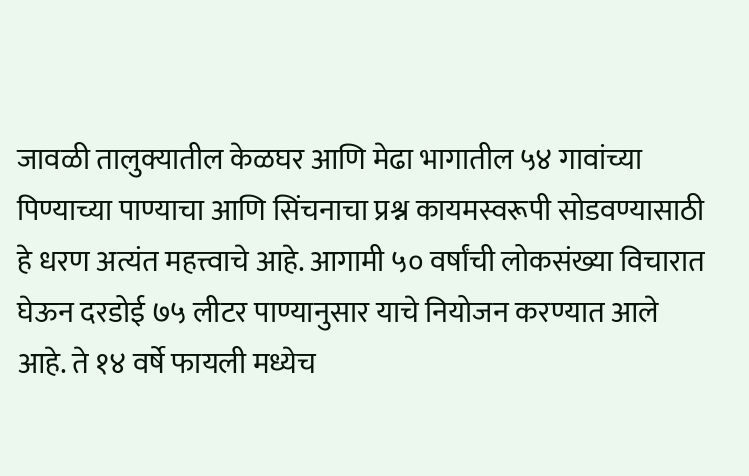जावळी तालुक्यातील केळघर आणि मेढा भागातील ५४ गावांच्या पिण्याच्या पाण्याचा आणि सिंचनाचा प्रश्न कायमस्वरूपी सोडवण्यासाठी हे धरण अत्यंत महत्त्वाचे आहे. आगामी ५० वर्षांची लोकसंख्या विचारात घेऊन दरडोई ७५ लीटर पाण्यानुसार याचे नियोजन करण्यात आले आहे. ते १४ वर्षे फायली मध्येच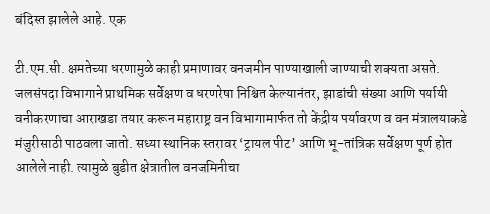बंदिस्त झालेले आहे. एक

टी.एम.सी. क्षमतेच्या धरणामुळे काही प्रमाणावर वनजमीन पाण्याखाली जाण्याची शक्यता असते. जलसंपदा विभागाने प्राथमिक सर्वेक्षण व धरणरेषा निश्चित केल्यानंतर, झाडांची संख्या आणि पर्यायी वनीकरणाचा आराखडा तयार करून महाराष्ट्र वन विभागामार्फत तो केंद्रीय पर्यावरण व वन मंत्रालयाकडे मंजुरीसाठी पाठवला जातो. सध्या स्थानिक स्तरावर ‘ट्रायल पीट’ आणि भू-तांत्रिक सर्वेक्षण पूर्ण होत आलेले नाही. त्यामुळे बुडीत क्षेत्रातील वनजमिनीचा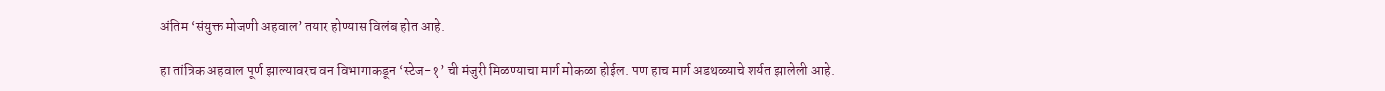अंतिम ‘संयुक्त मोजणी अहवाल’ तयार होण्यास विलंब होत आहे.

हा तांत्रिक अहवाल पूर्ण झाल्यावरच वन विभागाकडून ‘स्टेज-१’ ची मंजुरी मिळण्याचा मार्ग मोकळा होईल. पण हाच मार्ग अडथळ्याचे शर्यत झालेली आहे.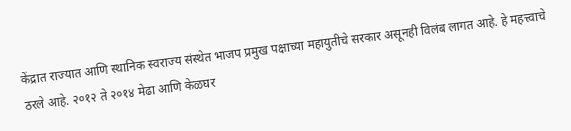केंद्रात राज्यात आणि स्थानिक स्वराज्य संस्थेत भाजप प्रमुख पक्षाच्या महायुतीचे सरकार असूनही विलंब लागत आहे. हे महत्त्वाचे ठरले आहे. २०१२ ते २०१४ मेढा आणि केळघर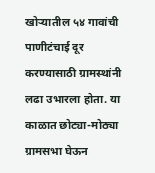खोऱ्यातील ५४ गावांची पाणीटंचाई दूर करण्यासाठी ग्रामस्थांनी लढा उभारला होता. या काळात छोट्या-मोठ्या ग्रामसभा घेऊन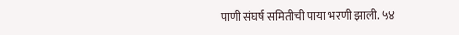पाणी संघर्ष समितीची पाया भरणी झाली. ५४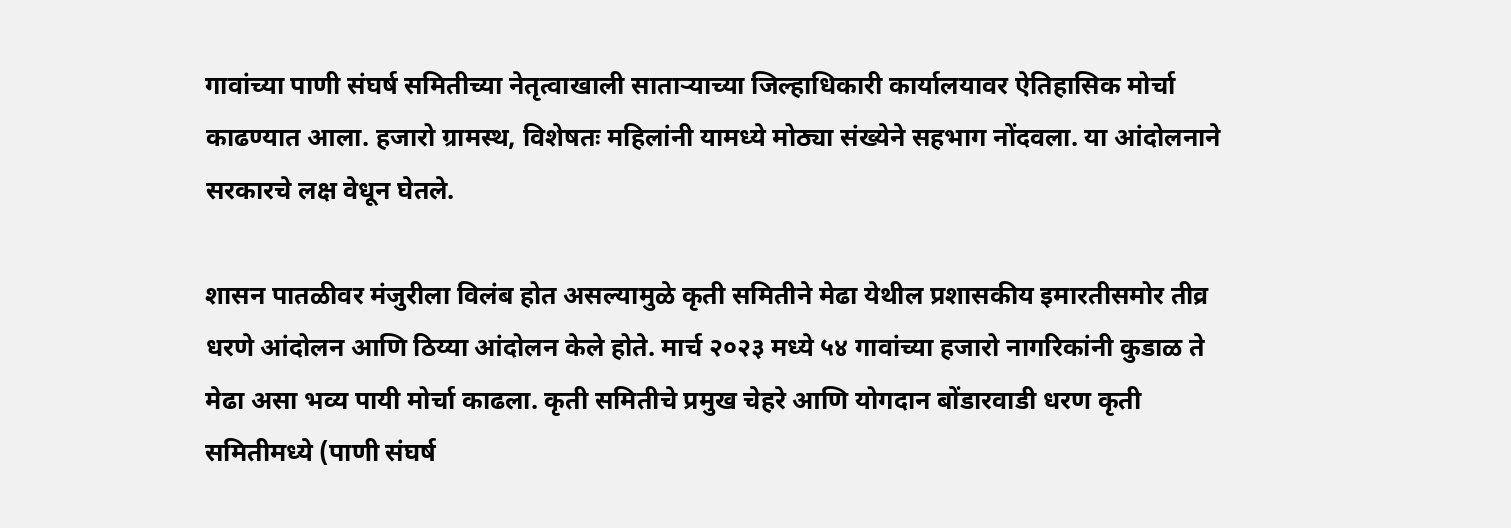गावांच्या पाणी संघर्ष समितीच्या नेतृत्वाखाली साताऱ्याच्या जिल्हाधिकारी कार्यालयावर ऐतिहासिक मोर्चा काढण्यात आला. हजारो ग्रामस्थ, विशेषतः महिलांनी यामध्ये मोठ्या संख्येने सहभाग नोंदवला. या आंदोलनाने सरकारचे लक्ष वेधून घेतले.

शासन पातळीवर मंजुरीला विलंब होत असल्यामुळे कृती समितीने मेढा येथील प्रशासकीय इमारतीसमोर तीव्र धरणे आंदोलन आणि ठिय्या आंदोलन केले होते. मार्च २०२३ मध्ये ५४ गावांच्या हजारो नागरिकांनी कुडाळ ते मेढा असा भव्य पायी मोर्चा काढला. कृती समितीचे प्रमुख चेहरे आणि योगदान बोंडारवाडी धरण कृती समितीमध्ये (पाणी संघर्ष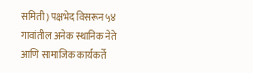समिती) पक्षभेद विसरून ५४ गावांतील अनेक स्थानिक नेते आणि सामाजिक कार्यकर्ते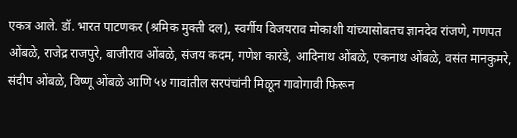एकत्र आले. डॉ. भारत पाटणकर (श्रमिक मुक्ती दल), स्वर्गीय विजयराव मोकाशी यांच्यासोबतच ज्ञानदेव रांजणे, गणपत ओंबळे, राजेद्र राजपुरे, बाजीराव ओंबळे, संजय कदम, गणेश कारंडे, आदिनाथ ओंबळे, एकनाथ ओंबळे, वसंत मानकुमरे, संदीप ओंबळे, विष्णू ओंबळे आणि ५४ गावांतील सरपंचांनी मिळून गावोगावी फिरून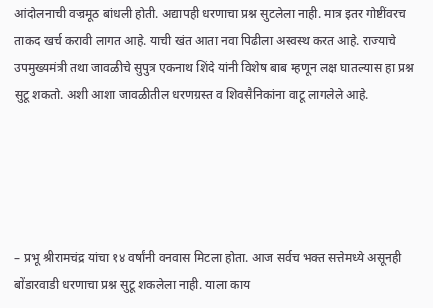आंदोलनाची वज्रमूठ बांधली होती. अद्यापही धरणाचा प्रश्न सुटलेला नाही. मात्र इतर गोष्टींवरच ताकद खर्च करावी लागत आहे. याची खंत आता नवा पिढीला अस्वस्थ करत आहे. राज्याचे उपमुख्यमंत्री तथा जावळीचे सुपुत्र एकनाथ शिंदे यांनी विशेष बाब म्हणून लक्ष घातल्यास हा प्रश्न सुटू शकतो. अशी आशा जावळीतील धरणग्रस्त व शिवसैनिकांना वाटू लागलेले आहे.





– प्रभू श्रीरामचंद्र यांचा १४ वर्षांनी वनवास मिटला होता. आज सर्वच भक्त सत्तेमध्ये असूनही बोंडारवाडी धरणाचा प्रश्न सुटू शकलेला नाही. याला काय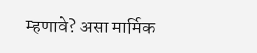म्हणावे? असा मार्मिक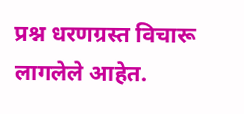प्रश्न धरणग्रस्त विचारू लागलेले आहेत.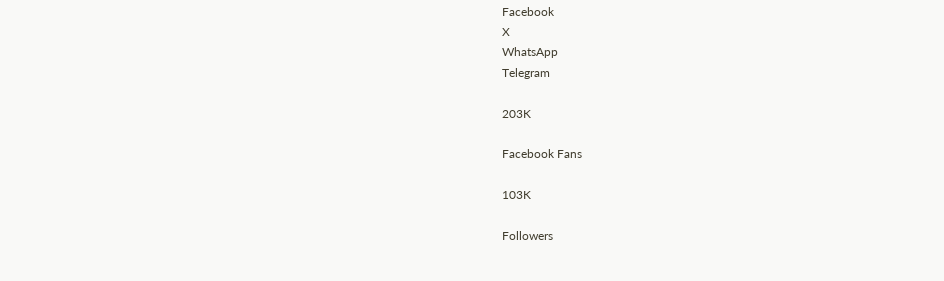Facebook
X
WhatsApp
Telegram

203K

Facebook Fans

103K

Followers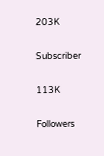203K

Subscriber

113K

Followers